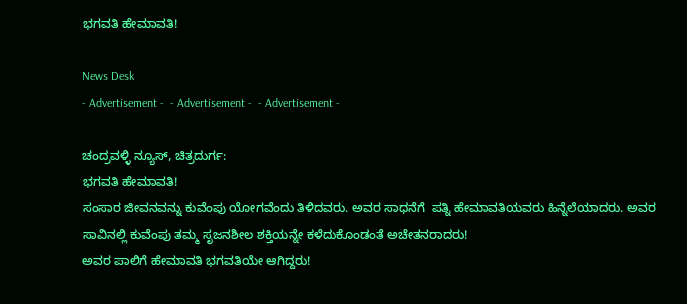ಭಗವತಿ ಹೇಮಾವತಿ!

News Desk
- Advertisement -  - Advertisement -  - Advertisement -

ಚಂದ್ರವಳ್ಳಿ ನ್ಯೂಸ್, ಚಿತ್ರದುರ್ಗ:
ಭಗವತಿ ಹೇಮಾವತಿ!
ಸಂಸಾರ ಜೀವನವನ್ನು ಕುವೆಂಪು ಯೋಗವೆಂದು ತಿಳಿದವರು. ಅವರ ಸಾಧನೆಗೆ  ಪತ್ನಿ ಹೇಮಾವತಿಯವರು ಹಿನ್ನೆಲೆಯಾದರು. ಅವರ ಸಾವಿನಲ್ಲಿ ಕುವೆಂಪು ತಮ್ಮ ಸೃಜನಶೀಲ ಶಕ್ತಿಯನ್ನೇ ಕಳೆದುಕೊಂಡಂತೆ ಅಚೇತನರಾದರು!
ಅವರ ಪಾಲಿಗೆ ಹೇಮಾವತಿ ಭಗವತಿಯೇ ಆಗಿದ್ದರು!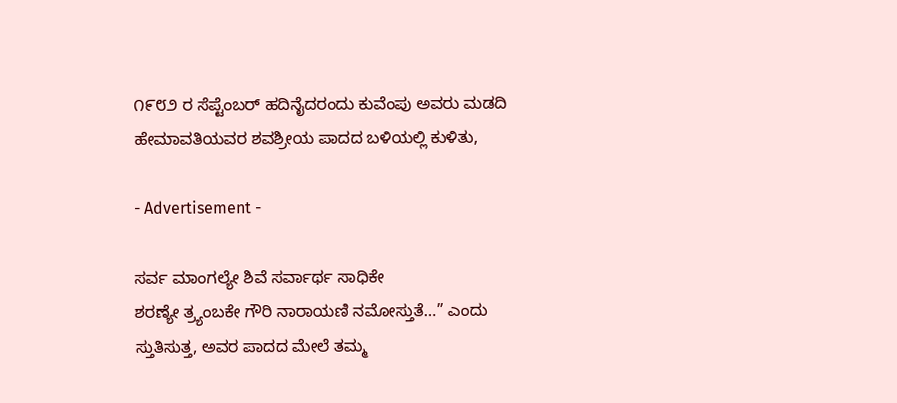೧೯೮೨ ರ ಸೆಪ್ಟೆಂಬರ್ ಹದಿನೈದರಂದು ಕುವೆಂಪು ಅವರು ಮಡದಿ  ಹೇಮಾವತಿಯವರ ಶವಶ್ರೀಯ ಪಾದದ ಬಳಿಯಲ್ಲಿ ಕುಳಿತು,

- Advertisement -

ಸರ್ವ ಮಾಂಗಲ್ಯೇ ಶಿವೆ ಸರ್ವಾರ್ಥ ಸಾಧಿಕೇ
ಶರಣ್ಯೇ ತ್ರ್ಯಂಬಕೇ ಗೌರಿ ನಾರಾಯಣಿ ನಮೋಸ್ತುತೆ…” ಎಂದು ಸ್ತುತಿಸುತ್ತ, ಅವರ ಪಾದದ ಮೇಲೆ ತಮ್ಮ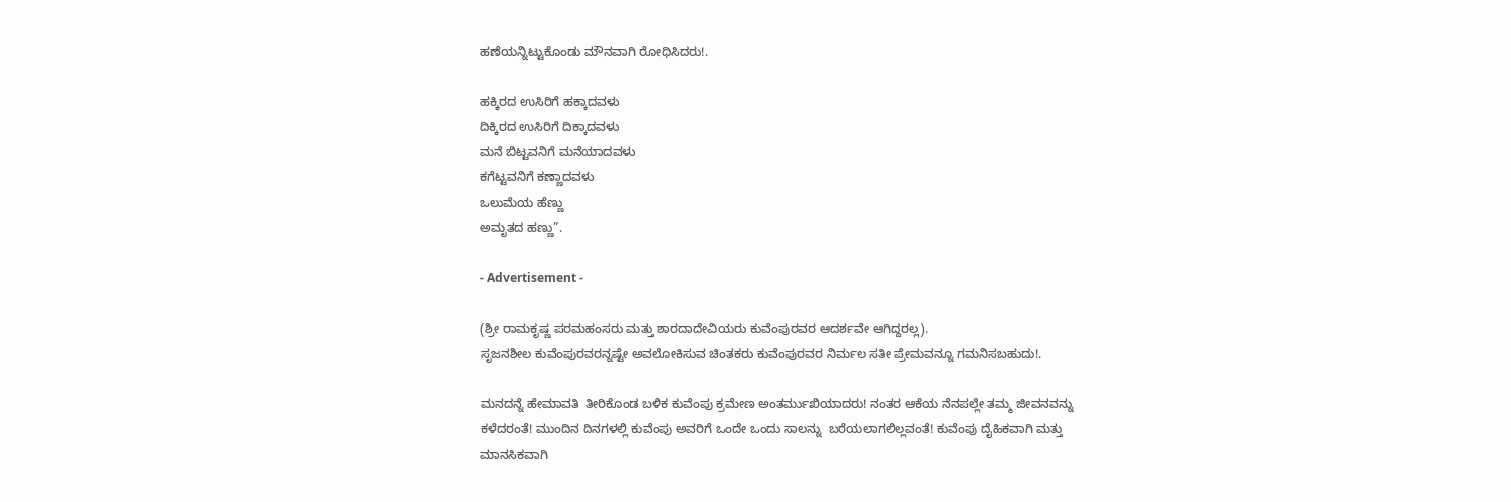ಹಣೆಯನ್ನಿಟ್ಟುಕೊಂಡು ಮೌನವಾಗಿ ರೋಧಿಸಿದರು!.

ಹಕ್ಕಿರದ ಉಸಿರಿಗೆ ಹಕ್ಕಾದವಳು
ದಿಕ್ಕಿರದ ಉಸಿರಿಗೆ ದಿಕ್ಕಾದವಳು
ಮನೆ ಬಿಟ್ಟವನಿಗೆ ಮನೆಯಾದವಳು
ಕಗೆಟ್ಟವನಿಗೆ ಕಣ್ಣಾದವಳು
ಒಲುಮೆಯ ಹೆಣ್ಣು
ಅಮೃತದ ಹಣ್ಣು”.

- Advertisement -

(ಶ್ರೀ ರಾಮಕೃಷ್ಣ ಪರಮಹಂಸರು ಮತ್ತು ಶಾರದಾದೇವಿಯರು ಕುವೆಂಪುರವರ ಆದರ್ಶವೇ ಆಗಿದ್ದರಲ್ಲ).
ಸೃಜನಶೀಲ ಕುವೆಂಪುರವರನ್ನಷ್ಟೇ ಅವಲೋಕಿಸುವ ಚಿಂತಕರು ಕುವೆಂಪುರವರ ನಿರ್ಮಲ ಸತೀ ಪ್ರೇಮವನ್ನೂ ಗಮನಿಸಬಹುದು!.

ಮನದನ್ನೆ ಹೇಮಾವತಿ  ತೀರಿಕೊಂಡ ಬಳಿಕ ಕುವೆಂಪು ಕ್ರಮೇಣ ಅಂತರ್ಮುಖಿಯಾದರು! ನಂತರ ಆಕೆಯ ನೆನಪಲ್ಲೇ ತಮ್ಮ ಜೀವನವನ್ನು ಕಳೆದರಂತೆ! ಮುಂದಿನ ದಿನಗಳಲ್ಲಿ ಕುವೆಂಪು ಅವರಿಗೆ ಒಂದೇ ಒಂದು ಸಾಲನ್ನು  ಬರೆಯಲಾಗಲಿಲ್ಲವಂತೆ! ಕುವೆಂಪು ದೈಹಿಕವಾಗಿ ಮತ್ತು ಮಾನಸಿಕವಾಗಿ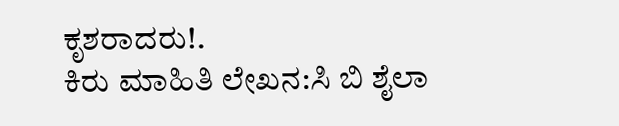ಕೃಶರಾದರು!.
ಕಿರು ಮಾಹಿತಿ ಲೇಖನ:ಸಿ ಬಿ ಶೈಲಾ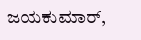ಜಯಕುಮಾರ್,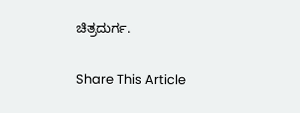ಚಿತ್ರದುರ್ಗ.

Share This Article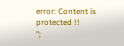error: Content is protected !!
";